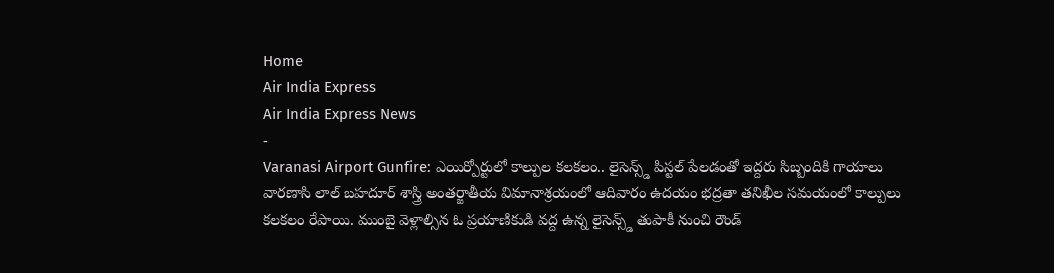Home
Air India Express
Air India Express News
-
Varanasi Airport Gunfire: ఎయిర్పోర్టులో కాల్పుల కలకలం.. లైసెన్స్డ్ పిస్టల్ పేలడంతో ఇద్దరు సిబ్బందికి గాయాలు
వారణాసి లాల్ బహదూర్ శాస్త్రి అంతర్జాతీయ విమానాశ్రయంలో ఆదివారం ఉదయం భద్రతా తనిఖీల సమయంలో కాల్పులు కలకలం రేపాయి. ముంబై వెళ్లాల్సిన ఓ ప్రయాణికుడి వద్ద ఉన్న లైసెన్స్డ్ తుపాకీ నుంచి రౌండ్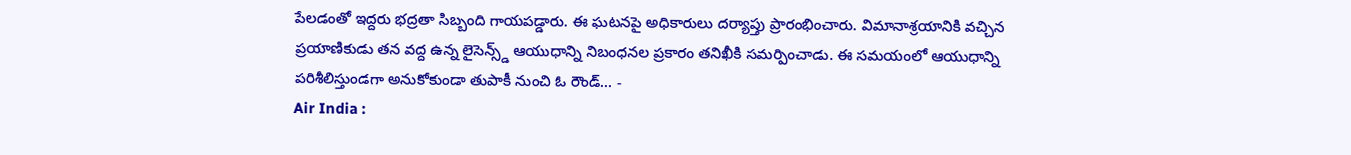పేలడంతో ఇద్దరు భద్రతా సిబ్బంది గాయపడ్డారు. ఈ ఘటనపై అధికారులు దర్యాప్తు ప్రారంభించారు. విమానాశ్రయానికి వచ్చిన ప్రయాణికుడు తన వద్ద ఉన్న లైసెన్స్డ్ ఆయుధాన్ని నిబంధనల ప్రకారం తనిఖీకి సమర్పించాడు. ఈ సమయంలో ఆయుధాన్ని పరిశీలిస్తుండగా అనుకోకుండా తుపాకీ నుంచి ఓ రౌండ్… -
Air India :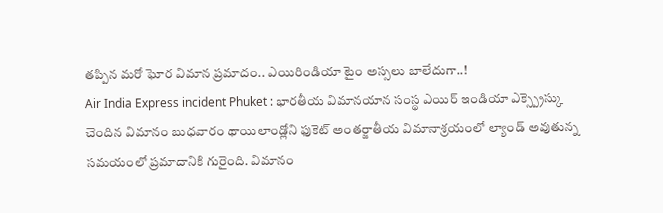తప్పిన మరో ఘోర విమాన ప్రమాదం.. ఎయిరిండియా టైం అస్సలు బాలేదుగా..!
Air India Express incident Phuket : భారతీయ విమానయాన సంస్థ ఎయిర్ ఇండియా ఎక్స్ప్రెస్కు చెందిన విమానం బుధవారం థాయిలాండ్లోని ఫుకెట్ అంతర్జాతీయ విమానాశ్రయంలో ల్యాండ్ అవుతున్న సమయంలో ప్రమాదానికి గురైంది. విమానం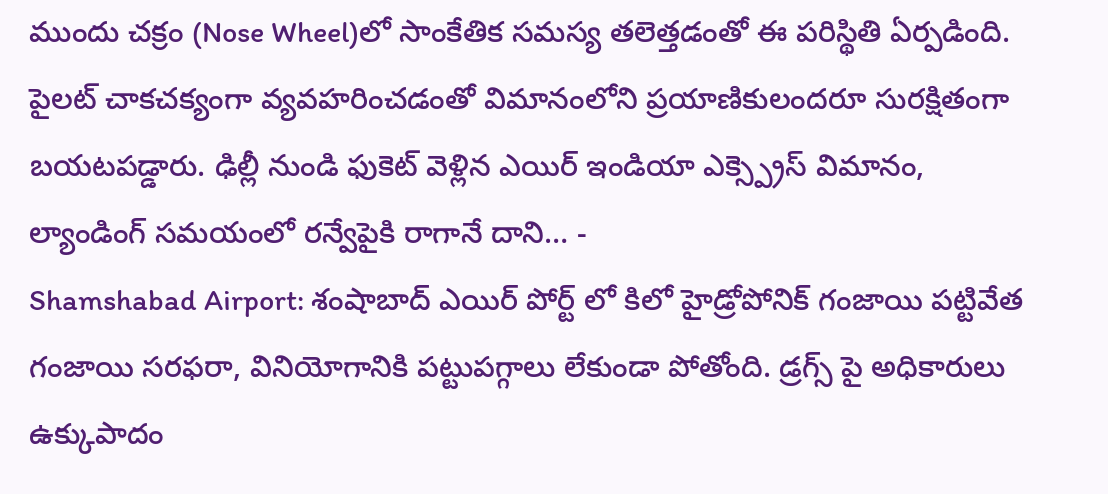ముందు చక్రం (Nose Wheel)లో సాంకేతిక సమస్య తలెత్తడంతో ఈ పరిస్థితి ఏర్పడింది. పైలట్ చాకచక్యంగా వ్యవహరించడంతో విమానంలోని ప్రయాణికులందరూ సురక్షితంగా బయటపడ్డారు. ఢిల్లీ నుండి ఫుకెట్ వెళ్లిన ఎయిర్ ఇండియా ఎక్స్ప్రెస్ విమానం, ల్యాండింగ్ సమయంలో రన్వేపైకి రాగానే దాని… -
Shamshabad Airport: శంషాబాద్ ఎయిర్ పోర్ట్ లో కిలో హైడ్రోపోనిక్ గంజాయి పట్టివేత
గంజాయి సరఫరా, వినియోగానికి పట్టుపగ్గాలు లేకుండా పోతోంది. డ్రగ్స్ పై అధికారులు ఉక్కుపాదం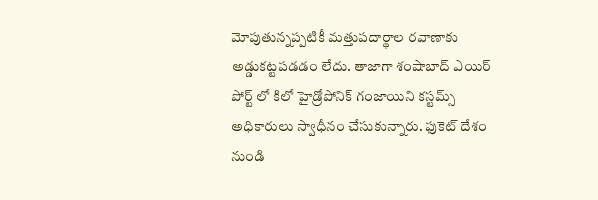మోపుతున్నప్పటికీ మత్తుపదార్థాల రవాణాకు అడ్డుకట్టపడడం లేదు. తాజాగా శంషాబాద్ ఎయిర్ పోర్ట్ లో కిలో హైడ్రోపోనిక్ గంజాయిని కస్టమ్స్ అధికారులు స్వాధీనం చేసుకున్నారు. ఫుకెట్ దేశం నుండి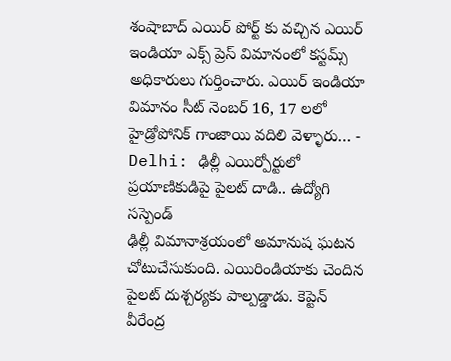శంషాబాద్ ఎయిర్ పోర్ట్ కు వచ్చిన ఎయిర్ ఇండియా ఎక్స్ ప్రెస్ విమానంలో కస్టమ్స్ అధికారులు గుర్తించారు. ఎయిర్ ఇండియా విమానం సీట్ నెంబర్ 16, 17 లలో హైడ్రోపోనిక్ గాంజాయి వదిలి వెళ్ళారు… -
Delhi: ఢిల్లీ ఎయిర్పోర్టులో ప్రయాణికుడిపై పైలట్ దాడి.. ఉద్యోగి సస్పెండ్
ఢిల్లీ విమానాశ్రయంలో అమానుష ఘటన చోటుచేసుకుంది. ఎయిరిండియాకు చెందిన పైలట్ దుశ్చర్యకు పాల్పడ్డాడు. కెప్టెన్ వీరేంద్ర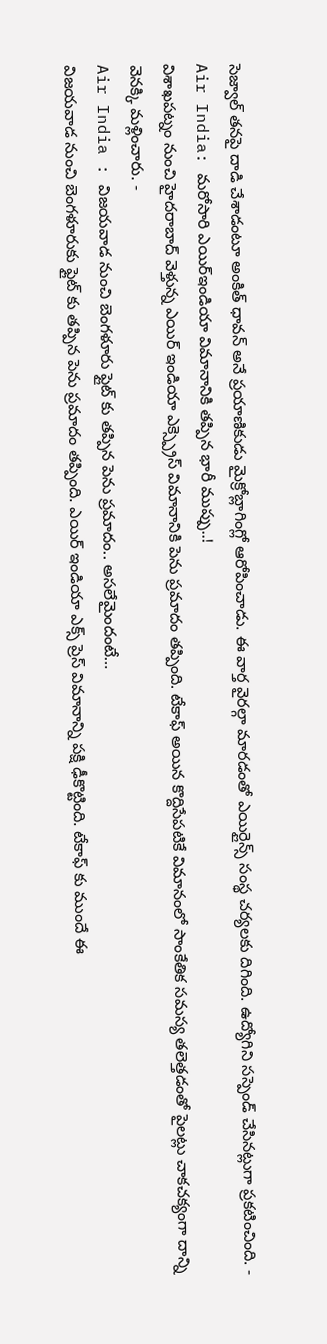సెజ్వాల్ తనపై దాడి చేశాడంటూ అంకిత్ ధావన్ అనే ప్రయాణికుడు మైక్రోబ్లాగింగ్లో ఆరోపించాడు. ఈ వార్త వైరల్గా మారడంతో ఎయిర్లైన్స్ సంస్థ చర్యలకు దిగింది. ఉద్యోగిని సస్పెండ్ చేసినట్లుగా ప్రకటించింది. -
Air India: మరోసారి ఎయిర్ఇండియా విమానానికి తప్పిన భారీ ముప్పు..!
విశాఖపట్నం నుంచి హైదరాబాద్ వెళ్తున్న ఎయిర్ ఇండియా ఎక్స్ప్రెస్ విమానానికి పెను ప్రమాదం తప్పింది. టేకాఫ్ అయిన కొద్దిసేపటికే విమానంలో సాంకేతిక సమస్య తలెత్తడంతో పైలట్లు చాకచక్యంగా దాన్ని వెనక్కి మళ్లించారు. -
Air India : విజయవాడ నుంచి బెంగళూరు ఫ్లైట్ కు తప్పిన పెను ప్రమాదం.. అసలేమైందంటే…
విజయవాడ నుంచి బెంగళూరుకు ఫ్లైట్ కు తప్పిన పెను ప్రమాదం తప్పింది. ఎయిర్ ఇండియా ఎక్స్ ప్రెస్ విమానాన్ని పక్షి ఢీకొట్టింది. టేకాఫ్ కు ముందే ఈ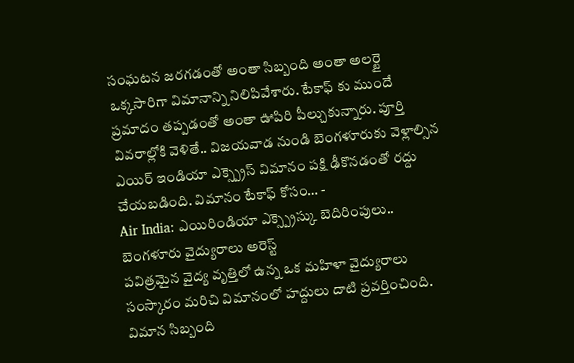సంఘటన జరగడంతో అంతా సిబ్బంది అంతా అలర్టై ఒక్కసారిగా విమానాన్ని నిలిపివేశారు. టేకాఫ్ కు ముందే ప్రమాదం తప్పడంతో అంతా ఊపిరి పీల్చుకున్నారు. పూర్తి వివరాల్లోకి వెళితే.. విజయవాడ నుండి బెంగళూరుకు వెళ్లాల్సిన ఎయిర్ ఇండియా ఎక్స్ప్రెస్ విమానం పక్షి ఢీకొనడంతో రద్దు చేయబడింది. విమానం టేకాఫ్ కోసం… -
Air India: ఎయిరిండియా ఎక్స్ప్రెస్కు బెదిరింపులు.. బెంగళూరు వైద్యురాలు అరెస్ట్
పవిత్రమైన వైద్య వృత్తిలో ఉన్న ఒక మహిళా వైద్యురాలు సంస్కారం మరిచి విమానంలో హద్దులు దాటి ప్రవర్తించింది. విమాన సిబ్బంది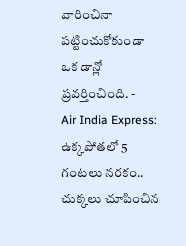వారించినా పట్టించుకోకుండా ఒక డాన్లో ప్రవర్తించింది. -
Air India Express: ఉక్కపోతలో 5 గంటలు నరకం.. చుక్కలు చూపించిన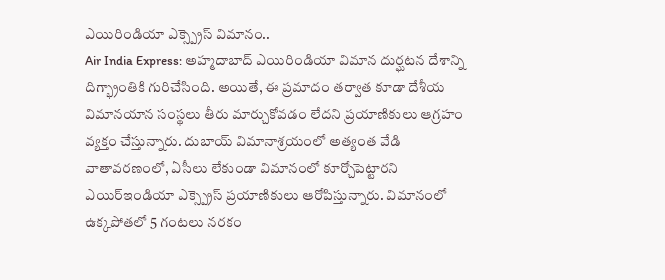ఎయిరిండియా ఎక్స్ప్రెస్ విమానం..
Air India Express: అహ్మదాబాద్ ఎయిరిండియా విమాన దుర్ఘటన దేశాన్ని దిగ్భ్రాంతికి గురిచేసింది. అయితే, ఈ ప్రమాదం తర్వాత కూడా దేశీయ విమానయాన సంస్థలు తీరు మార్చుకోవడం లేదని ప్రయాణికులు ఆగ్రహం వ్యక్తం చేస్తున్నారు. దుబాయ్ విమానాశ్రయంలో అత్యంత వేడి వాతావరణంలో, ఏసీలు లేకుండా విమానంలో కూర్చోపెట్టారని ఎయిర్ఇండియా ఎక్స్ప్రెస్ ప్రయాణికులు ఆరోపిస్తున్నారు. విమానంలో ఉక్కపోతలో 5 గంటలు నరకం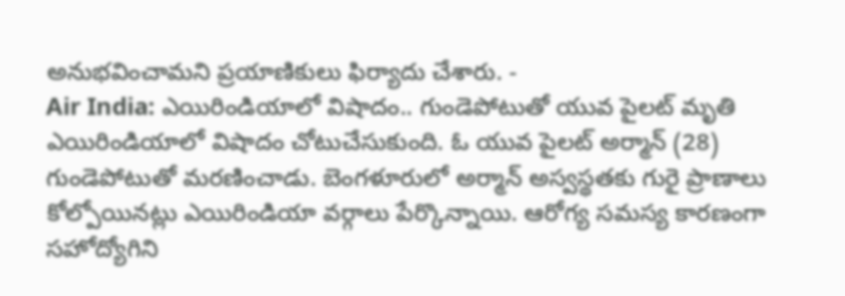అనుభవించామని ప్రయాణికులు ఫిర్యాదు చేశారు. -
Air India: ఎయిరిండియాలో విషాదం.. గుండెపోటుతో యువ పైలట్ మృతి
ఎయిరిండియాలో విషాదం చోటుచేసుకుంది. ఓ యువ పైలట్ అర్మాన్ (28) గుండెపోటుతో మరణించాడు. బెంగళూరులో అర్మాన్ అస్వస్థతకు గురై ప్రాణాలు కోల్పోయినట్లు ఎయిరిండియా వర్గాలు పేర్కొన్నాయి. ఆరోగ్య సమస్య కారణంగా సహోద్యోగిని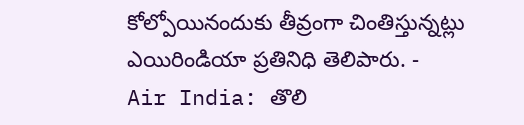కోల్పోయినందుకు తీవ్రంగా చింతిస్తున్నట్లు ఎయిరిండియా ప్రతినిధి తెలిపారు. -
Air India: తొలి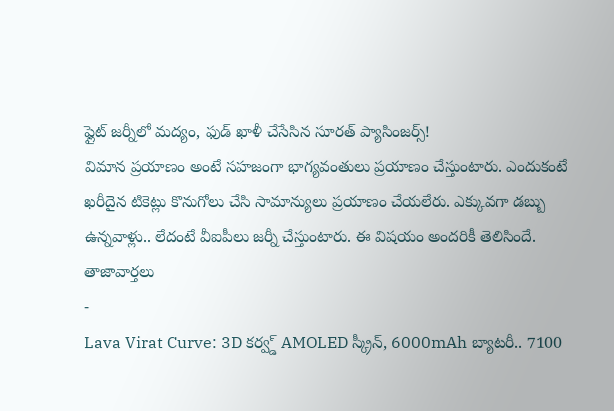ఫ్లైట్ జర్నీలో మద్యం, ఫుడ్ ఖాళీ చేసేసిన సూరత్ ప్యాసింజర్స్!
విమాన ప్రయాణం అంటే సహజంగా భాగ్యవంతులు ప్రయాణం చేస్తుంటారు. ఎందుకంటే ఖరీదైన టికెట్లు కొనుగోలు చేసి సామాన్యులు ప్రయాణం చేయలేరు. ఎక్కువగా డబ్బు ఉన్నవాళ్లు.. లేదంటే వీఐపీలు జర్నీ చేస్తుంటారు. ఈ విషయం అందరికీ తెలిసిందే.
తాజావార్తలు
-
Lava Virat Curve: 3D కర్వ్డ్ AMOLED స్క్రీన్, 6000mAh బ్యాటరీ.. 7100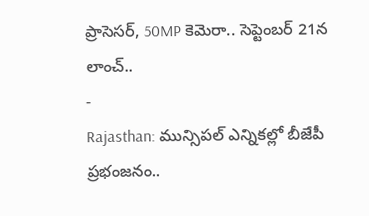ప్రాసెసర్, 50MP కెమెరా.. సెప్టెంబర్ 21న లాంచ్..
-
Rajasthan: మున్సిపల్ ఎన్నికల్లో బీజేపీ ప్రభంజనం..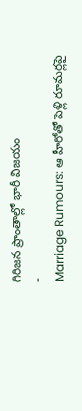గిరిజన ప్రాంతాల్లో భారీ విజయం
-
Marriage Rumours: ఆ హీరోతో పెళ్లి రూమర్లపై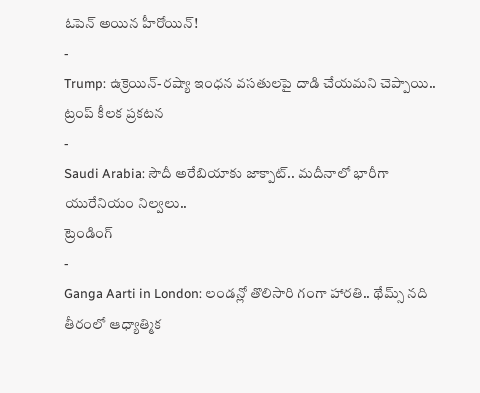ఓపెన్ అయిన హీరోయిన్!
-
Trump: ఉక్రెయిన్-రష్యా ఇంధన వసతులపై దాడి చేయమని చెప్పాయి.. ట్రంప్ కీలక ప్రకటన
-
Saudi Arabia: సౌదీ అరేబియాకు జాక్పాట్.. మదీనాలో భారీగా యురేనియం నిల్వలు..
ట్రెండింగ్
-
Ganga Aarti in London: లండన్లో తొలిసారి గంగా హారతి.. థేమ్స్ నది తీరంలో ఆధ్యాత్మిక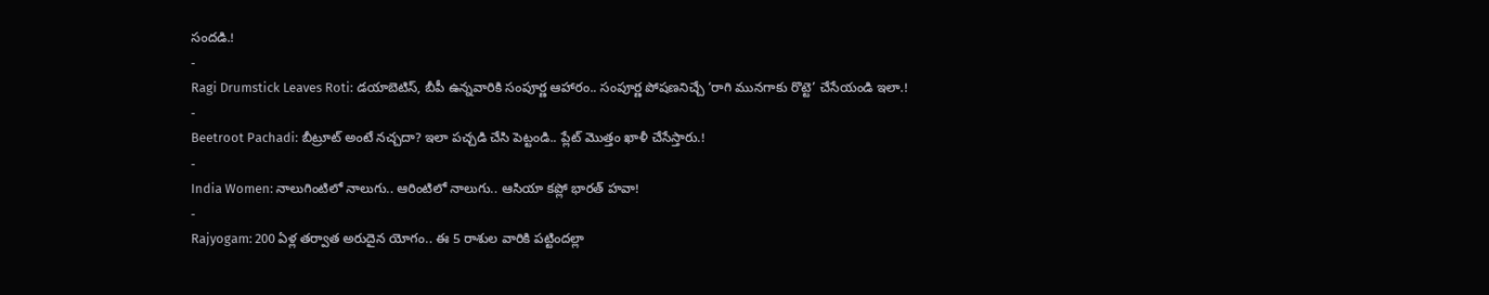సందడి.!
-
Ragi Drumstick Leaves Roti: డయాబెటిస్, బీపీ ఉన్నవారికి సంపూర్ణ ఆహారం.. సంపూర్ణ పోషణనిచ్చే ‘రాగి మునగాకు రొట్టె’ చేసేయండి ఇలా.!
-
Beetroot Pachadi: బీట్రూట్ అంటే నచ్చదా? ఇలా పచ్చడి చేసి పెట్టండి.. ప్లేట్ మొత్తం ఖాళీ చేసేస్తారు.!
-
India Women: నాలుగింటిలో నాలుగు.. ఆరింటిలో నాలుగు.. ఆసియా కప్లో భారత్ హవా!
-
Rajyogam: 200 ఏళ్ల తర్వాత అరుదైన యోగం.. ఈ 5 రాశుల వారికి పట్టిందల్లా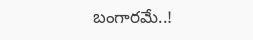బంగారమే..!